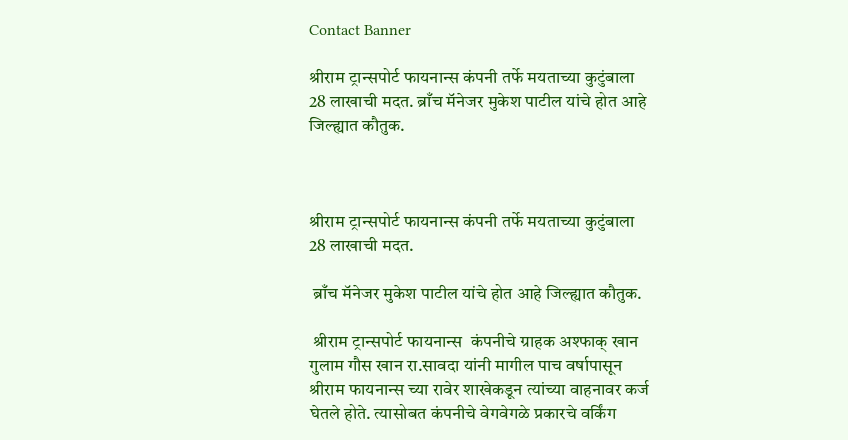Contact Banner

श्रीराम ट्रान्सपोर्ट फायनान्स कंपनी तर्फे मयताच्या कुटुंबाला 28 लाखाची मदत. ब्राँच मॅनेजर मुकेश पाटील यांचे होत आहे जिल्ह्यात कौतुक.



श्रीराम ट्रान्सपोर्ट फायनान्स कंपनी तर्फे मयताच्या कुटुंबाला 28 लाखाची मदत.

 ब्राँच मॅनेजर मुकेश पाटील यांचे होत आहे जिल्ह्यात कौतुक.

 श्रीराम ट्रान्सपोर्ट फायनान्स  कंपनीचे ग्राहक अश्फाक् खान गुलाम गौस खान रा.सावदा यांनी मागील पाच वर्षापासून श्रीराम फायनान्स च्या रावेर शाखेकडून त्यांच्या वाहनावर कर्ज घेतले होते. त्यासोबत कंपनीचे वेगवेगळे प्रकारचे वर्किंग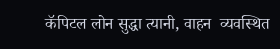कॅपिटल लोन सुद्धा त्यानी, वाहन  व्यवस्थित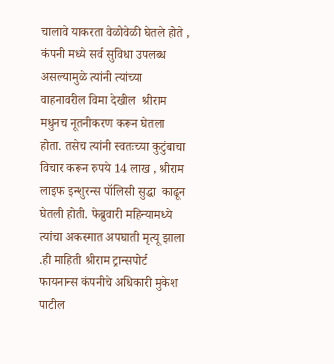चालावे याकरता वेळोवेळी घेतले होते , कंपनी मध्ये सर्व सुविधा उपलब्ध असल्यामुळे त्यांनी त्यांच्या वाहनावरील विमा देखील  श्रीराम मधुनच नूतनीकरण करून घेतला होता. तसेच त्यांनी स्वतःच्या कुटुंबाचा विचार करून रुपये 14 लाख , श्रीराम  लाइफ इन्शुरन्स पॉलिसी सुद्धा  काढून घेतली होती. फेब्रुवारी महिन्यामध्ये त्यांचा अकस्मात अपघाती मृत्यू झाला .ही माहिती श्रीराम ट्रान्सपोर्ट फायनान्स कंपनीचे अधिकारी मुकेश पाटील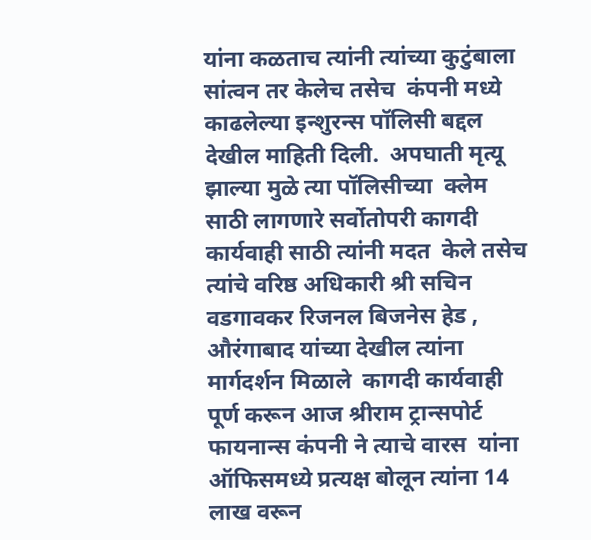यांना कळताच त्यांनी त्यांच्या कुटुंबाला सांत्वन तर केलेच तसेच  कंपनी मध्ये काढलेल्या इन्शुरन्स पॉलिसी बद्दल देखील माहिती दिली.  अपघाती मृत्यू झाल्या मुळे त्या पॉलिसीच्या  क्लेम साठी लागणारे सर्वोतोपरी कागदी कार्यवाही साठी त्यांनी मदत  केले तसेच त्यांचे वरिष्ठ अधिकारी श्री सचिन वडगावकर रिजनल बिजनेस हेड , औरंगाबाद यांच्या देखील त्यांना मार्गदर्शन मिळाले  कागदी कार्यवाही पूर्ण करून आज श्रीराम ट्रान्सपोर्ट फायनान्स कंपनी ने त्याचे वारस  यांना ऑफिसमध्ये प्रत्यक्ष बोलून त्यांना 14 लाख वरून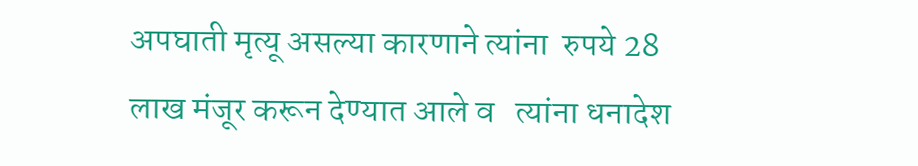अपघाती मृत्यू असल्या कारणाने त्यांना  रुपये 28 लाख मंजूर करून देण्यात आले व   त्यांना धनादेश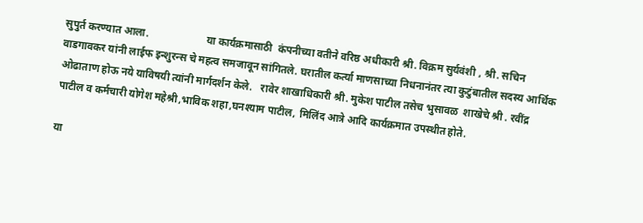सुपुर्त करण्यात आला.                      या कार्यक्रमासाठी  कंपनीच्या वतीने वरिष्ठ अधीकारी श्री. विक्रम सुर्यवंशी , श्री. सचिन वाडगावकर यांनी लाईफ इन्शुरन्स चे महत्व समजावून सांगितले. घरातील कर्त्या माणसाच्या निधनानंतर त्या कुटुंबातील सदस्य आर्थिक ओढाताण होऊ नये याविषयी त्यांनी मार्गदर्शन केले.   रावेर शाखाधिकारी श्री. मुकेश पाटील तसेच भुसावळ  शाखेचे श्री . रवींद्र पाटील व कर्मचारी योगेश महेश्री,भाविक शहा,घनश्याम पाटील, मिलिंद आत्रे आदि कार्यक्रमात उपस्थीत होते.

या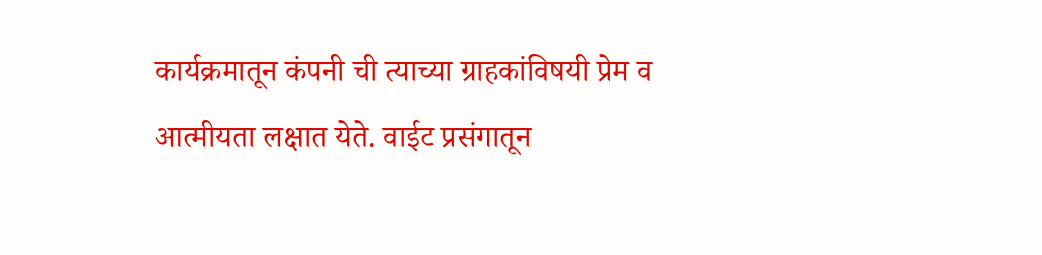कार्यक्रमातून कंपनी ची त्याच्या ग्राहकांविषयी प्रेम व  आत्मीयता लक्षात येते. वाईट प्रसंगातून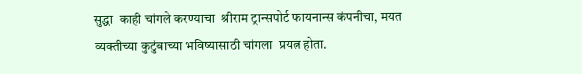सुद्धा  काही चांगले करण्याचा  श्रीराम ट्रान्सपोर्ट फायनान्स कंपनीचा, मयत व्यक्तीच्या कुटुंबाच्या भविष्यासाठी चांगला  प्रयत्न होता.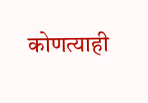कोणत्याही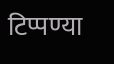टिप्पण्‍या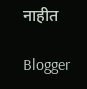नाहीत

Blogger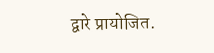द्वारे प्रायोजित.